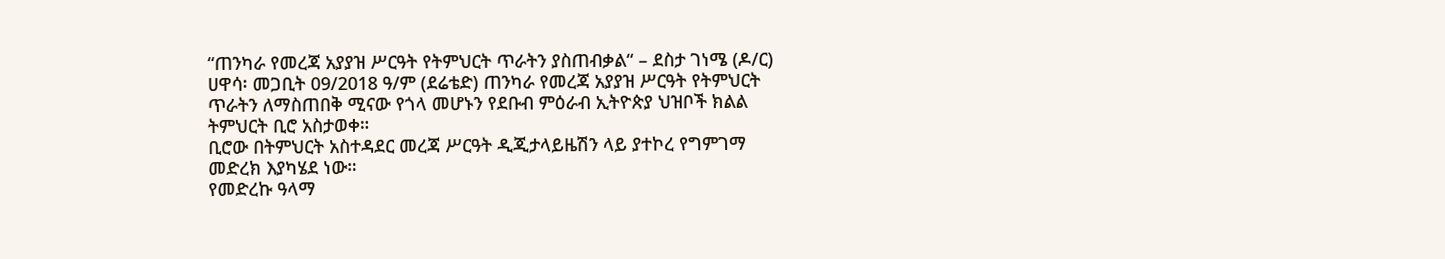“ጠንካራ የመረጃ አያያዝ ሥርዓት የትምህርት ጥራትን ያስጠብቃል“ – ደስታ ገነሜ (ዶ/ር)
ሀዋሳ፡ መጋቢት 09/2018 ዓ/ም (ደሬቴድ) ጠንካራ የመረጃ አያያዝ ሥርዓት የትምህርት ጥራትን ለማስጠበቅ ሚናው የጎላ መሆኑን የደቡብ ምዕራብ ኢትዮጵያ ህዝቦች ክልል ትምህርት ቢሮ አስታወቀ።
ቢሮው በትምህርት አስተዳደር መረጃ ሥርዓት ዲጂታላይዜሽን ላይ ያተኮረ የግምገማ መድረክ እያካሄደ ነው።
የመድረኩ ዓላማ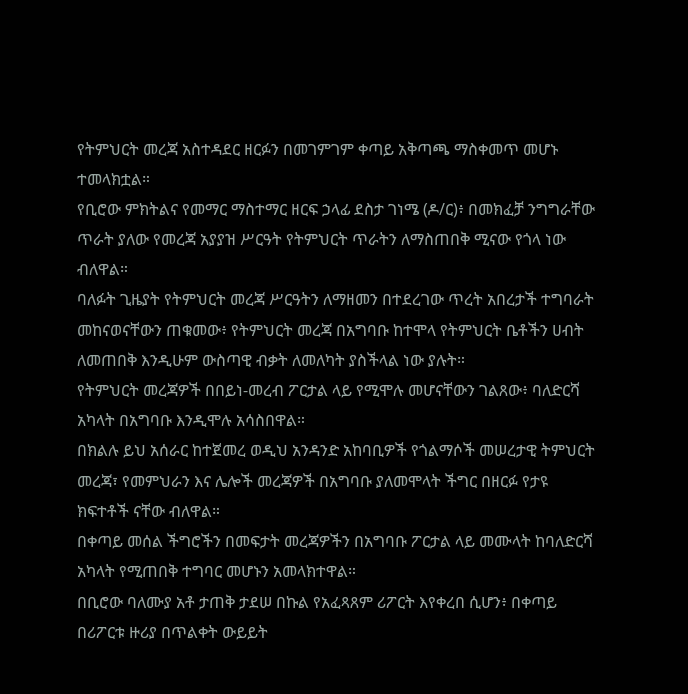የትምህርት መረጃ አስተዳደር ዘርፉን በመገምገም ቀጣይ አቅጣጫ ማስቀመጥ መሆኑ ተመላክቷል።
የቢሮው ምክትልና የመማር ማስተማር ዘርፍ ኃላፊ ደስታ ገነሜ (ዶ/ር)፥ በመክፈቻ ንግግራቸው ጥራት ያለው የመረጃ አያያዝ ሥርዓት የትምህርት ጥራትን ለማስጠበቅ ሚናው የጎላ ነው ብለዋል።
ባለፉት ጊዜያት የትምህርት መረጃ ሥርዓትን ለማዘመን በተደረገው ጥረት አበረታች ተግባራት መከናወናቸውን ጠቁመው፥ የትምህርት መረጃ በአግባቡ ከተሞላ የትምህርት ቤቶችን ሀብት ለመጠበቅ እንዲሁም ውስጣዊ ብቃት ለመለካት ያስችላል ነው ያሉት።
የትምህርት መረጃዎች በበይነ-መረብ ፖርታል ላይ የሚሞሉ መሆናቸውን ገልጸው፥ ባለድርሻ አካላት በአግባቡ እንዲሞሉ አሳስበዋል።
በክልሉ ይህ አሰራር ከተጀመረ ወዲህ አንዳንድ አከባቢዎች የጎልማሶች መሠረታዊ ትምህርት መረጃ፣ የመምህራን እና ሌሎች መረጃዎች በአግባቡ ያለመሞላት ችግር በዘርፉ የታዩ ክፍተቶች ናቸው ብለዋል።
በቀጣይ መሰል ችግሮችን በመፍታት መረጃዎችን በአግባቡ ፖርታል ላይ መሙላት ከባለድርሻ አካላት የሚጠበቅ ተግባር መሆኑን አመላክተዋል።
በቢሮው ባለሙያ አቶ ታጠቅ ታደሠ በኩል የአፈጻጸም ሪፖርት እየቀረበ ሲሆን፥ በቀጣይ በሪፖርቱ ዙሪያ በጥልቀት ውይይት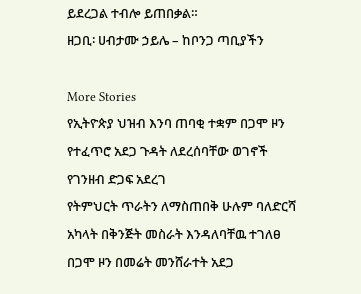ይደረጋል ተብሎ ይጠበቃል።
ዘጋቢ፡ ሀብታሙ ኃይሌ – ከቦንጋ ጣቢያችን

More Stories
የኢትዮጵያ ህዝብ እንባ ጠባቂ ተቋም በጋሞ ዞን የተፈጥሮ አደጋ ጉዳት ለደረሰባቸው ወገኖች የገንዘብ ድጋፍ አደረገ
የትምህርት ጥራትን ለማስጠበቅ ሁሉም ባለድርሻ አካላት በቅንጅት መስራት እንዳለባቸዉ ተገለፀ
በጋሞ ዞን በመሬት መንሸራተት አደጋ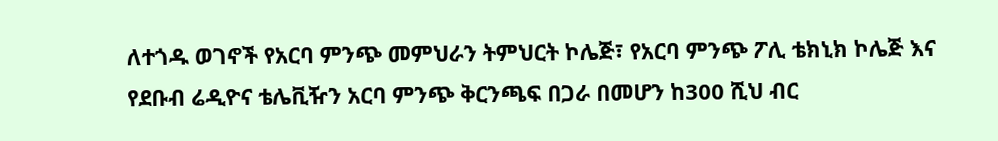ለተጎዱ ወገኖች የአርባ ምንጭ መምህራን ትምህርት ኮሌጅ፣ የአርባ ምንጭ ፖሊ ቴክኒክ ኮሌጅ እና የደቡብ ሬዲዮና ቴሌቪዥን አርባ ምንጭ ቅርንጫፍ በጋራ በመሆን ከ300 ሺህ ብር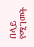በላይ የሚገመት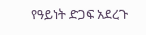የዓይነት ድጋፍ አደረጉ